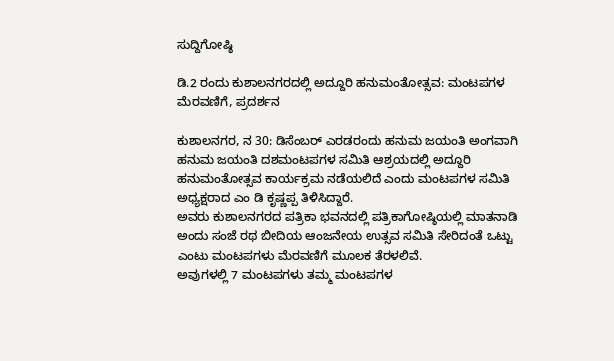ಸುದ್ದಿಗೋಷ್ಠಿ

ಡಿ.2 ರಂದು ಕುಶಾಲನಗರದಲ್ಲಿ ಅದ್ದೂರಿ ಹನುಮಂತೋತ್ಸವ: ಮಂಟಪಗಳ‌ ಮೆರವಣಿಗೆ, ಪ್ರದರ್ಶನ

ಕುಶಾಲನಗರ, ನ 30: ಡಿಸೆಂಬರ್ ಎರಡರಂದು ಹನುಮ ಜಯಂತಿ ಅಂಗವಾಗಿ ಹನುಮ ಜಯಂತಿ ದಶಮಂಟಪಗಳ ಸಮಿತಿ ಆಶ್ರಯದಲ್ಲಿ ಅದ್ದೂರಿ ಹನುಮಂತೋತ್ಸವ ಕಾರ್ಯಕ್ರಮ ನಡೆಯಲಿದೆ ಎಂದು ಮಂಟಪಗಳ ಸಮಿತಿ ಅಧ್ಯಕ್ಷರಾದ ಎಂ ಡಿ ಕೃಷ್ಣಪ್ಪ ತಿಳಿಸಿದ್ದಾರೆ.
ಅವರು ಕುಶಾಲನಗರದ ಪತ್ರಿಕಾ ಭವನದಲ್ಲಿ ಪತ್ರಿಕಾಗೋಷ್ಠಿಯಲ್ಲಿ ಮಾತನಾಡಿ ಅಂದು ಸಂಜೆ ರಥ ಬೀದಿಯ ಆಂಜನೇಯ ಉತ್ಸವ ಸಮಿತಿ ಸೇರಿದಂತೆ ಒಟ್ಟು ಎಂಟು ಮಂಟಪಗಳು ಮೆರವಣಿಗೆ ಮೂಲಕ ತೆರಳಲಿವೆ.
ಅವುಗಳಲ್ಲಿ 7 ಮಂಟಪಗಳು ತಮ್ಮ ಮಂಟಪಗಳ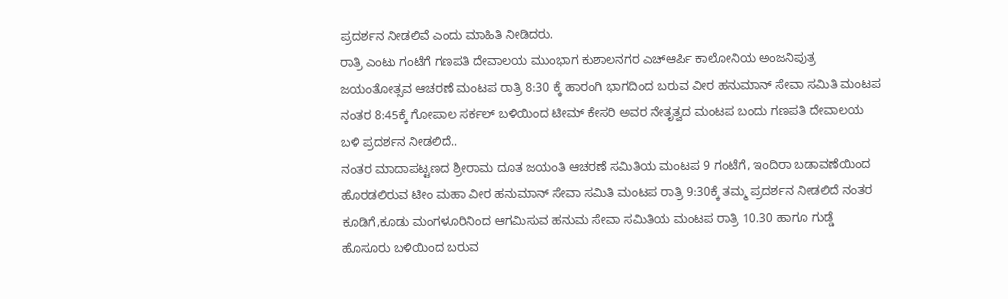ಪ್ರದರ್ಶನ ನೀಡಲಿವೆ ಎಂದು ಮಾಹಿತಿ ನೀಡಿದರು.
ರಾತ್ರಿ ಎಂಟು ಗಂಟೆಗೆ ಗಣಪತಿ ದೇವಾಲಯ ಮುಂಭಾಗ ಕುಶಾಲನಗರ ಎಚ್ಆರ್ಪಿ ಕಾಲೋನಿಯ ಅಂಜನಿಪುತ್ರ ಜಯಂತೋತ್ಸವ ಆಚರಣೆ ಮಂಟಪ ರಾತ್ರಿ 8:30 ಕ್ಕೆ ಹಾರಂಗಿ ಭಾಗದಿಂದ ಬರುವ ವೀರ ಹನುಮಾನ್ ಸೇವಾ ಸಮಿತಿ ಮಂಟಪ ನಂತರ 8:45ಕ್ಕೆ ಗೋಪಾಲ ಸರ್ಕಲ್ ಬಳಿಯಿಂದ ಟೀಮ್ ಕೇಸರಿ ಅವರ ನೇತೃತ್ವದ ಮಂಟಪ ಬಂದು ಗಣಪತಿ ದೇವಾಲಯ ಬಳಿ ಪ್ರದರ್ಶನ ನೀಡಲಿದೆ..
ನಂತರ ಮಾದಾಪಟ್ಟಣದ ಶ್ರೀರಾಮ ದೂತ ಜಯಂತಿ ಆಚರಣೆ ಸಮಿತಿಯ ಮಂಟಪ 9 ಗಂಟೆಗೆ, ಇಂದಿರಾ ಬಡಾವಣೆಯಿಂದ ಹೊರಡಲಿರುವ ಟೀಂ ಮಹಾ ವೀರ ಹನುಮಾನ್ ಸೇವಾ ಸಮಿತಿ ಮಂಟಪ ರಾತ್ರಿ 9:30ಕ್ಕೆ ತಮ್ಮ ಪ್ರದರ್ಶನ ನೀಡಲಿದೆ ನಂತರ ಕೂಡಿಗೆ,ಕೂಡು ಮಂಗಳೂರಿನಿಂದ ಆಗಮಿಸುವ ಹನುಮ ಸೇವಾ ಸಮಿತಿಯ ಮಂಟಪ ರಾತ್ರಿ 10.30 ಹಾಗೂ ಗುಡ್ಡೆ ಹೊಸೂರು ಬಳಿಯಿಂದ ಬರುವ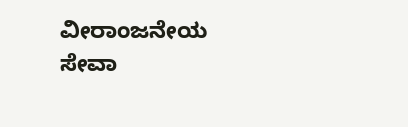ವೀರಾಂಜನೇಯ ಸೇವಾ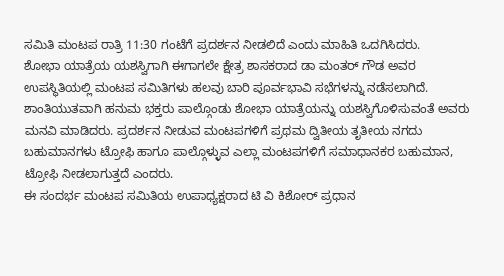ಸಮಿತಿ ಮಂಟಪ ರಾತ್ರಿ 11:30 ಗಂಟೆಗೆ ಪ್ರದರ್ಶನ ನೀಡಲಿದೆ ಎಂದು ಮಾಹಿತಿ ಒದಗಿಸಿದರು.
ಶೋಭಾ ಯಾತ್ರೆಯ ಯಶಸ್ವಿಗಾಗಿ ಈಗಾಗಲೇ ಕ್ಷೇತ್ರ ಶಾಸಕರಾದ ಡಾ ಮಂತರ್ ಗೌಡ ಅವರ ಉಪಸ್ಥಿತಿಯಲ್ಲಿ ಮಂಟಪ ಸಮಿತಿಗಳು ಹಲವು ಬಾರಿ ಪೂರ್ವಭಾವಿ ಸಭೆಗಳನ್ನು ನಡೆಸಲಾಗಿದೆ.
ಶಾಂತಿಯುತವಾಗಿ ಹನುಮ ಭಕ್ತರು ಪಾಲ್ಗೊಂಡು ಶೋಭಾ ಯಾತ್ರೆಯನ್ನು ಯಶಸ್ವಿಗೊಳಿಸುವಂತೆ ಅವರು ಮನವಿ ಮಾಡಿದರು. ಪ್ರದರ್ಶನ ನೀಡುವ ಮಂಟಪಗಳಿಗೆ ಪ್ರಥಮ ದ್ವಿತೀಯ ತೃತೀಯ ನಗದು ಬಹುಮಾನಗಳು ಟ್ರೋಫಿ ಹಾಗೂ ಪಾಲ್ಗೊಳ್ಳುವ ಎಲ್ಲಾ ಮಂಟಪಗಳಿಗೆ ಸಮಾಧಾನಕರ ಬಹುಮಾನ, ಟ್ರೋಫಿ ನೀಡಲಾಗುತ್ತದೆ ಎಂದರು.
ಈ ಸಂದರ್ಭ ಮಂಟಪ ಸಮಿತಿಯ ಉಪಾಧ್ಯಕ್ಷರಾದ ಟಿ ವಿ ಕಿಶೋರ್ ಪ್ರಧಾನ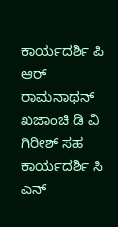ಕಾರ್ಯದರ್ಶಿ ಪಿ ಆರ್ ರಾಮನಾಥನ್ ಖಜಾಂಚಿ ಡಿ ವಿ ಗಿರೀಶ್ ಸಹ ಕಾರ್ಯದರ್ಶಿ ಸಿ ಎನ್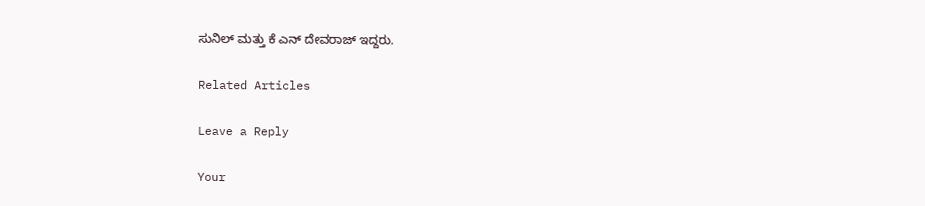ಸುನಿಲ್ ಮತ್ತು ಕೆ ಎನ್ ದೇವರಾಜ್ ಇದ್ದರು.

Related Articles

Leave a Reply

Your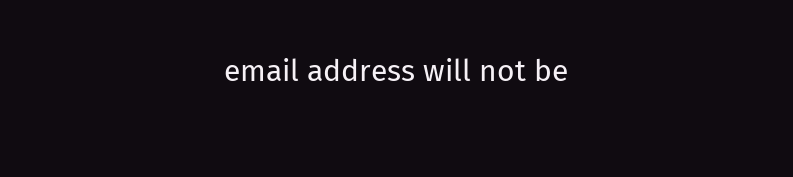email address will not be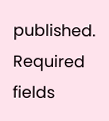published. Required fields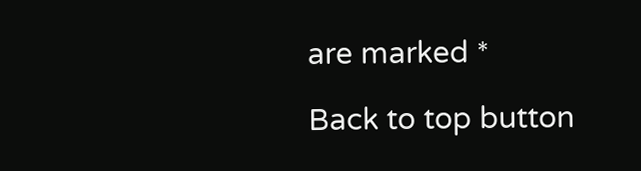are marked *

Back to top button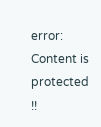error: Content is protected !!